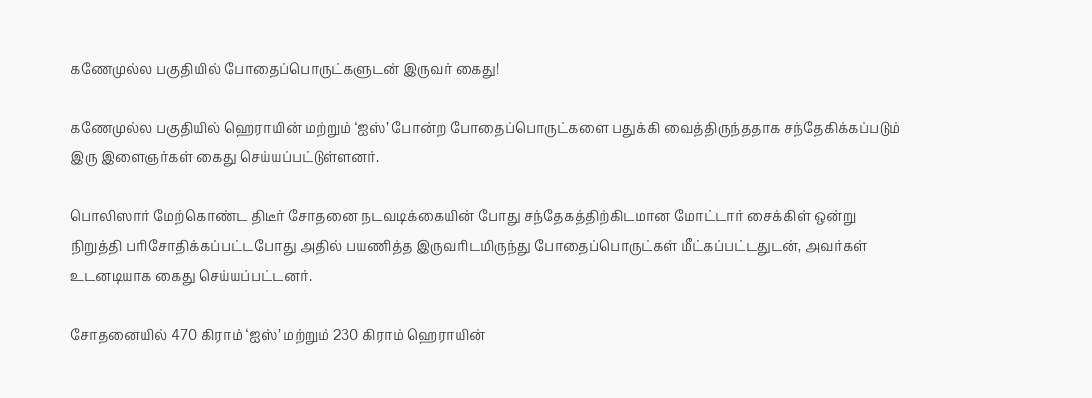கணேமுல்ல பகுதியில் போதைப்பொருட்களுடன் இருவர் கைது!

கணேமுல்ல பகுதியில் ஹெராயின் மற்றும் ‘ஐஸ்’ போன்ற போதைப்பொருட்களை பதுக்கி வைத்திருந்ததாக சந்தேகிக்கப்படும் இரு இளைஞர்கள் கைது செய்யப்பட்டுள்ளனர்.

பொலிஸார் மேற்கொண்ட திடீர் சோதனை நடவடிக்கையின் போது சந்தேகத்திற்கிடமான மோட்டார் சைக்கிள் ஒன்று நிறுத்தி பரிசோதிக்கப்பட்டபோது அதில் பயணித்த இருவரிடமிருந்து போதைப்பொருட்கள் மீட்கப்பட்டதுடன், அவர்கள் உடனடியாக கைது செய்யப்பட்டனர்.

சோதனையில் 470 கிராம் ‘ஐஸ்’ மற்றும் 230 கிராம் ஹெராயின்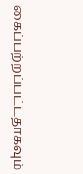கைப்பற்றப்பட்டதாகவும்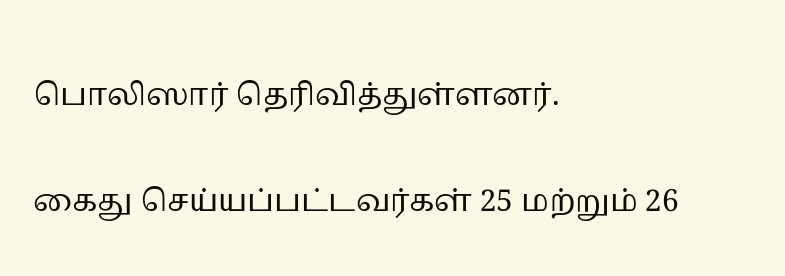பொலிஸார் தெரிவித்துள்ளனர்.

கைது செய்யப்பட்டவர்கள் 25 மற்றும் 26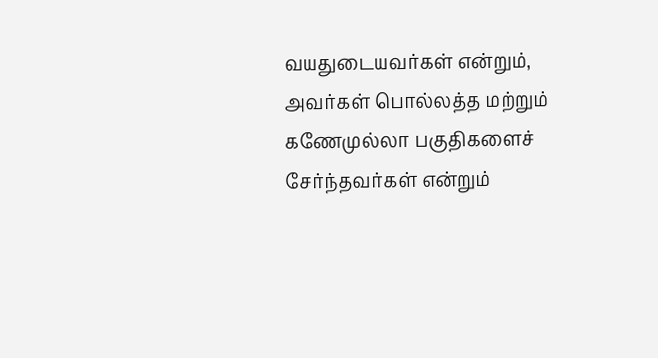வயதுடையவர்கள் என்றும், அவர்கள் பொல்லத்த மற்றும் கணேமுல்லா பகுதிகளைச் சேர்ந்தவர்கள் என்றும்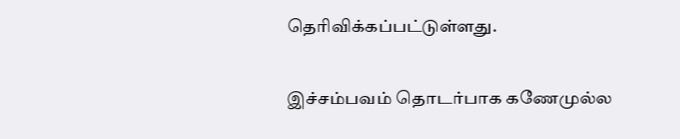தெரிவிக்கப்பட்டுள்ளது.

இச்சம்பவம் தொடர்பாக கணேமுல்ல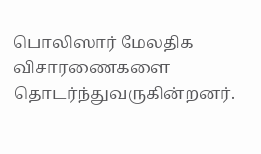பொலிஸார் மேலதிக விசாரணைகளை தொடர்ந்துவருகின்றனர்.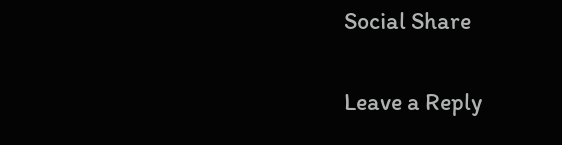Social Share

Leave a Reply